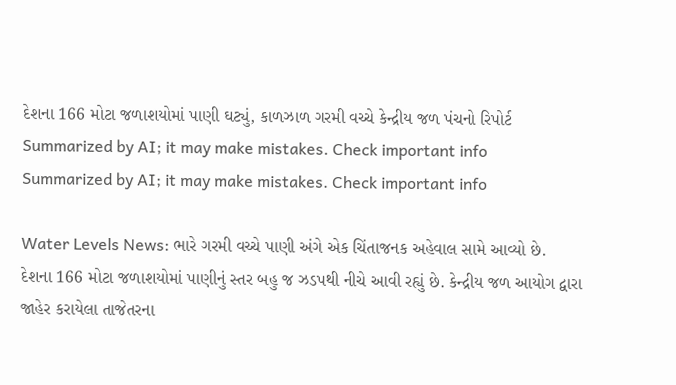દેશના 166 મોટા જળાશયોમાં પાણી ઘટ્યું, કાળઝાળ ગરમી વચ્ચે કેન્દ્રીય જળ પંચનો રિપોર્ટ
Summarized by AI; it may make mistakes. Check important info
Summarized by AI; it may make mistakes. Check important info

Water Levels News: ભારે ગરમી વચ્ચે પાણી અંગે એક ચિંતાજનક અહેવાલ સામે આવ્યો છે. દેશના 166 મોટા જળાશયોમાં પાણીનું સ્તર બહુ જ ઝડપથી નીચે આવી રહ્યું છે. કેન્દ્રીય જળ આયોગ દ્વારા જાહેર કરાયેલા તાજેતરના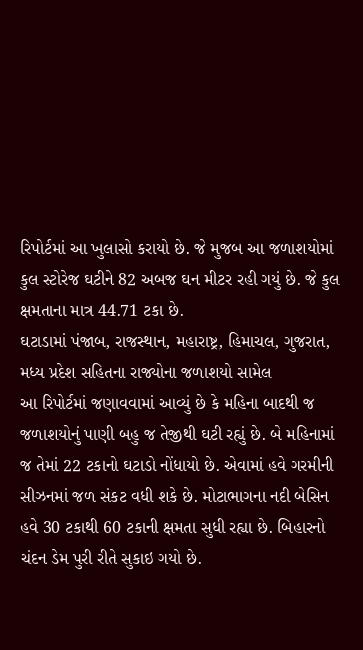રિપોર્ટમાં આ ખુલાસો કરાયો છે. જે મુજબ આ જળાશયોમાં કુલ સ્ટોરેજ ઘટીને 82 અબજ ઘન મીટર રહી ગયું છે. જે કુલ ક્ષમતાના માત્ર 44.71 ટકા છે.
ઘટાડામાં પંજાબ, રાજસ્થાન, મહારાષ્ટ્ર, હિમાચલ, ગુજરાત, મધ્ય પ્રદેશ સહિતના રાજ્યોના જળાશયો સામેલ
આ રિપોર્ટમાં જણાવવામાં આવ્યું છે કે મહિના બાદથી જ જળાશયોનું પાણી બહુ જ તેજીથી ઘટી રહ્યું છે. બે મહિનામાં જ તેમાં 22 ટકાનો ઘટાડો નોંધાયો છે. એવામાં હવે ગરમીની સીઝનમાં જળ સંકટ વધી શકે છે. મોટાભાગના નદી બેસિન હવે 30 ટકાથી 60 ટકાની ક્ષમતા સુધી રહ્યા છે. બિહારનો ચંદન ડેમ પુરી રીતે સુકાઇ ગયો છે.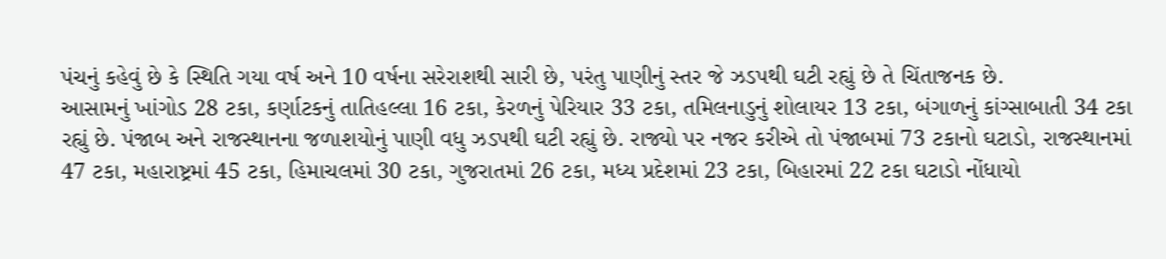પંચનું કહેવું છે કે સ્થિતિ ગયા વર્ષ અને 10 વર્ષના સરેરાશથી સારી છે, પરંતુ પાણીનું સ્તર જે ઝડપથી ઘટી રહ્યું છે તે ચિંતાજનક છે.
આસામનું ખાંગોડ 28 ટકા, કર્ણાટકનું તાતિહલ્લા 16 ટકા, કેરળનું પેરિયાર 33 ટકા, તમિલનાડુનું શોલાયર 13 ટકા, બંગાળનું કાંગ્સાબાતી 34 ટકા રહ્યું છે. પંજાબ અને રાજસ્થાનના જળાશયોનું પાણી વધુ ઝડપથી ઘટી રહ્યું છે. રાજ્યો પર નજર કરીએ તો પંજાબમાં 73 ટકાનો ઘટાડો, રાજસ્થાનમાં 47 ટકા, મહારાષ્ટ્રમાં 45 ટકા, હિમાચલમાં 30 ટકા, ગુજરાતમાં 26 ટકા, મધ્ય પ્રદેશમાં 23 ટકા, બિહારમાં 22 ટકા ઘટાડો નોંધાયો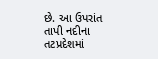છે. આ ઉપરાંત તાપી નદીના તટપ્રદેશમાં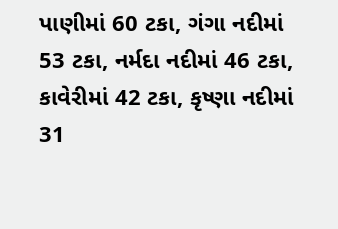પાણીમાં 60 ટકા, ગંગા નદીમાં 53 ટકા, નર્મદા નદીમાં 46 ટકા, કાવેરીમાં 42 ટકા, કૃષ્ણા નદીમાં 31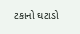ટકાનો ઘટાડો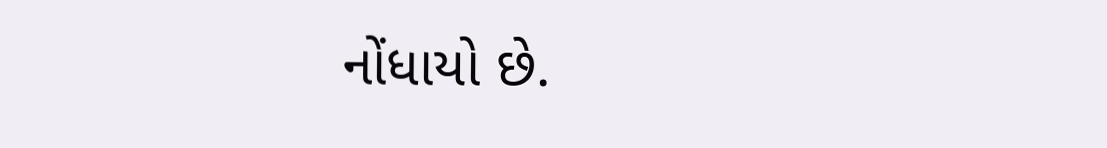નોંધાયો છે.